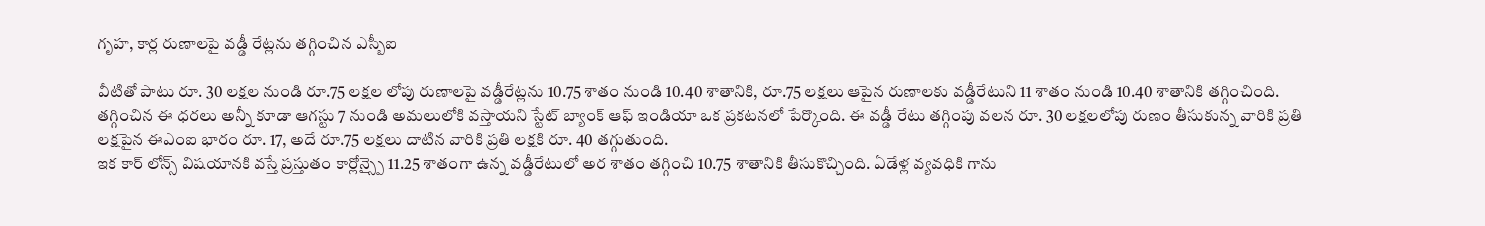గృహ, కార్ల రుణాలపై వడ్డీ రేట్లను తగ్గించిన ఎస్బీఐ

వీటితో పాటు రూ. 30 లక్షల నుండి రూ.75 లక్షల లోపు రుణాలపై వడ్డీరేట్లను 10.75 శాతం నుండి 10.40 శాతానికి, రూ.75 లక్షలు ఆపైన రుణాలకు వడ్డీరేటుని 11 శాతం నుండి 10.40 శాతానికి తగ్గించింది. తగ్గించిన ఈ ధరలు అన్నీ కూడా ఆగస్టు 7 నుండి అమలులోకి వస్తాయని స్టేట్ బ్యాంక్ ఆఫ్ ఇండియా ఒక ప్రకటనలో పేర్కొంది. ఈ వడ్డీ రేటు తగ్గింపు వలన రూ. 30 లక్షలలోపు రుణం తీసుకున్న వారికి ప్రతి లక్షపైన ఈఎంఐ భారం రూ. 17, అదే రూ.75 లక్షలు దాటిన వారికి ప్రతి లక్షకి రూ. 40 తగ్గుతుంది.
ఇక కార్ లోన్స్ విషయానకి వస్తే ప్రస్తుతం కార్లోన్స్పై 11.25 శాతంగా ఉన్న వడ్డీరేటులో అర శాతం తగ్గించి 10.75 శాతానికి తీసుకొచ్చింది. ఏడేళ్ల వ్యవధికి గాను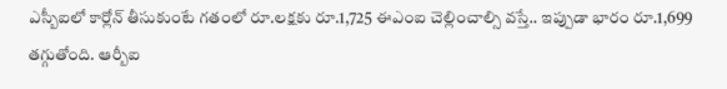ఎస్బీఐలో కార్లోన్ తీసుకుంటే గతంలో రూ.లక్షకు రూ.1,725 ఈఎంఐ చెల్లించాల్సి వస్తే.. ఇప్పుడా భారం రూ.1,699 తగ్గుతోంది. ఆర్బీఐ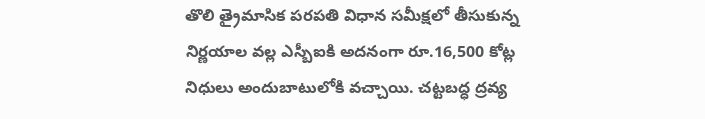తొలి త్రైమాసిక పరపతి విధాన సమీక్షలో తీసుకున్న నిర్ణయాల వల్ల ఎస్బీఐకి అదనంగా రూ.16,500 కోట్ల నిధులు అందుబాటులోకి వచ్చాయి. చట్టబద్ధ ద్రవ్య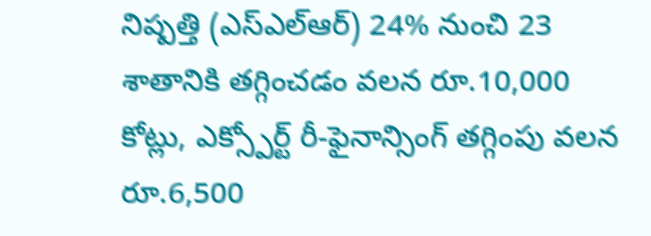నిష్పత్తి (ఎస్ఎల్ఆర్) 24% నుంచి 23 శాతానికి తగ్గించడం వలన రూ.10,000 కోట్లు, ఎక్స్పోర్ట్ రీ-ఫైనాన్సింగ్ తగ్గింపు వలన రూ.6,500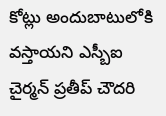కోట్లు అందుబాటులోకి వస్తాయని ఎస్బీఐ చైర్మన్ ప్రతీప్ చౌదరి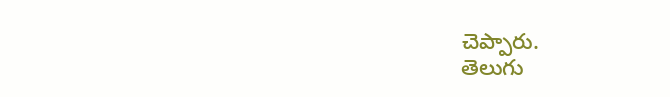చెప్పారు.
తెలుగు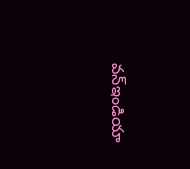వన్ఇండియా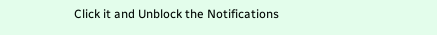Click it and Unblock the Notifications